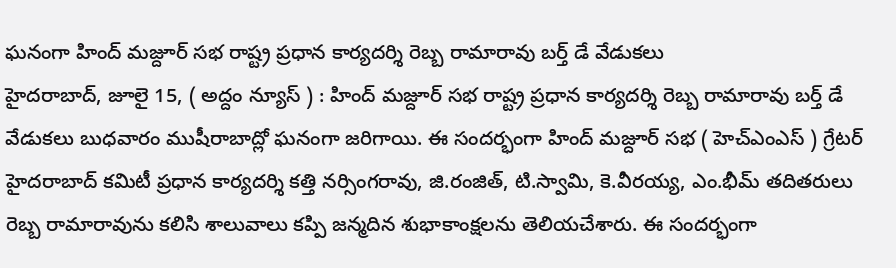ఘనంగా హింద్ మజ్దూర్ సభ రాష్ట్ర ప్రధాన కార్యదర్శి రెబ్బ రామారావు బర్త్ డే వేడుకలు
హైదరాబాద్, జూలై 15, ( అద్దం న్యూస్ ) : హింద్ మజ్దూర్ సభ రాష్ట్ర ప్రధాన కార్యదర్శి రెబ్బ రామారావు బర్త్ డే వేడుకలు బుధవారం ముషీరాబాద్లో ఘనంగా జరిగాయి. ఈ సందర్భంగా హింద్ మజ్దూర్ సభ ( హెచ్ఎంఎస్ ) గ్రేటర్ హైదరాబాద్ కమిటీ ప్రధాన కార్యదర్శి కత్తి నర్సింగరావు, జి.రంజిత్, టి.స్వామి, కె.వీరయ్య, ఎం.భీమ్ తదితరులు రెబ్బ రామారావును కలిసి శాలువాలు కప్పి జన్మదిన శుభాకాంక్షలను తెలియచేశారు. ఈ సందర్భంగా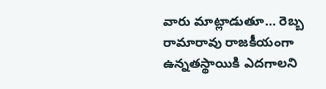వారు మాట్లాడుతూ… రెబ్బ రామారావు రాజకీయంగా ఉన్నతస్థాయికి ఎదగాలని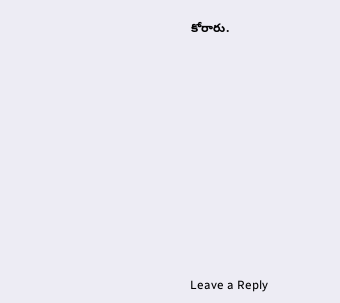కోరారు.













Leave a Reply